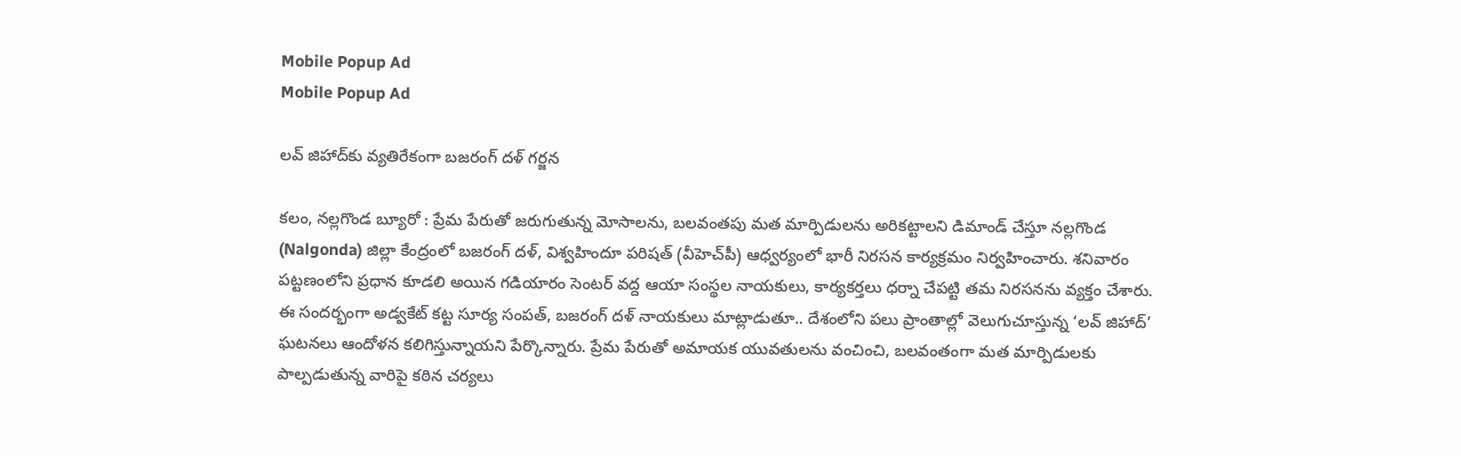Mobile Popup Ad
Mobile Popup Ad

లవ్ జిహాద్‌కు వ్యతిరేకంగా బజరంగ్ దళ్ గర్జన

కలం, నల్లగొండ బ్యూరో : ప్రేమ పేరుతో జరుగుతున్న మోసాలను, బలవంతపు మత మార్పిడులను అరికట్టాలని డిమాండ్ చేస్తూ నల్లగొండ (Nalgonda) జిల్లా కేంద్రంలో బజరంగ్ దళ్, విశ్వహిందూ పరిషత్ (వీహెచ్‌పీ) ఆధ్వర్యంలో భారీ నిరసన కార్యక్రమం నిర్వహించారు. శనివారం పట్టణంలోని ప్రధాన కూడలి అయిన గడియారం సెంటర్ వద్ద ఆయా సంస్థల నాయకులు, కార్యకర్తలు ధర్నా చేపట్టి తమ నిరసనను వ్యక్తం చేశారు. ఈ సందర్భంగా అడ్వకేట్ కట్ట సూర్య సంపత్, బజరంగ్ దళ్ నాయకులు మాట్లాడుతూ.. దేశంలోని పలు ప్రాంతాల్లో వెలుగుచూస్తున్న ‘లవ్ జిహాద్’ ఘటనలు ఆందోళన కలిగిస్తున్నాయని పేర్కొన్నారు. ప్రేమ పేరుతో అమాయక యువతులను వంచించి, బలవంతంగా మత మార్పిడులకు పాల్పడుతున్న వారిపై కఠిన చర్యలు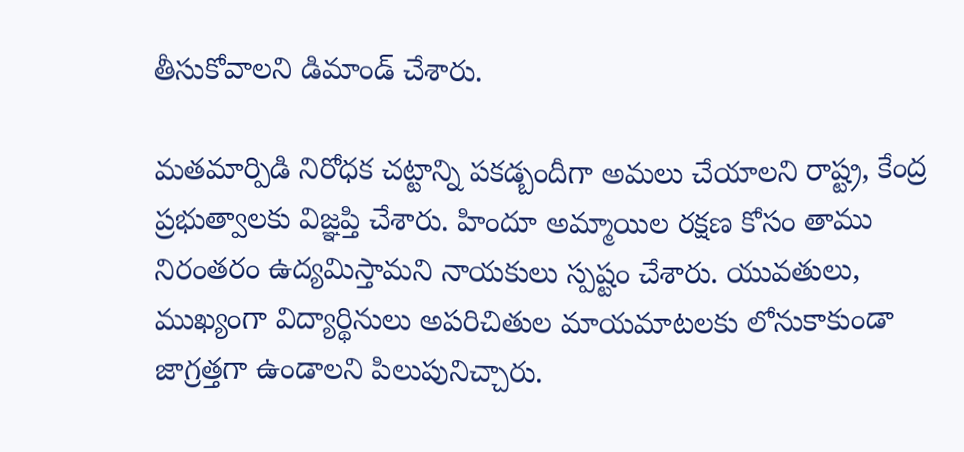తీసుకోవాలని డిమాండ్ చేశారు.

మతమార్పిడి నిరోధక చట్టాన్ని పకడ్బందీగా అమలు చేయాలని రాష్ట్ర, కేంద్ర ప్రభుత్వాలకు విజ్ఞప్తి చేశారు. హిందూ అమ్మాయిల రక్షణ కోసం తాము నిరంతరం ఉద్యమిస్తామని నాయకులు స్పష్టం చేశారు. యువతులు, ముఖ్యంగా విద్యార్థినులు అపరిచితుల మాయమాటలకు లోనుకాకుండా జాగ్రత్తగా ఉండాలని పిలుపునిచ్చారు.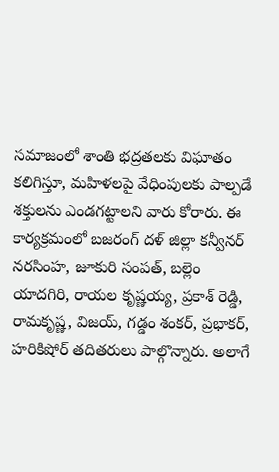సమాజంలో శాంతి భద్రతలకు విఘాతం కలిగిస్తూ, మహిళలపై వేధింపులకు పాల్పడే శక్తులను ఎండగట్టాలని వారు కోరారు. ఈ కార్యక్రమంలో బజరంగ్ దళ్ జిల్లా కన్వీనర్ నరసింహ, జూకురి సంపత్, బల్లెం యాదగిరి, రాయల కృష్ణయ్య, ప్రకాశ్ రెడ్డి, రామకృష్ణ, విజయ్, గడ్డం శంకర్, ప్రభాకర్, హరికిషోర్ తదితరులు పాల్గొన్నారు. అలాగే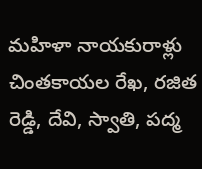మహిళా నాయకురాళ్లు చింతకాయల రేఖ, రజిత రెడ్డి, దేవి, స్వాతి, పద్మ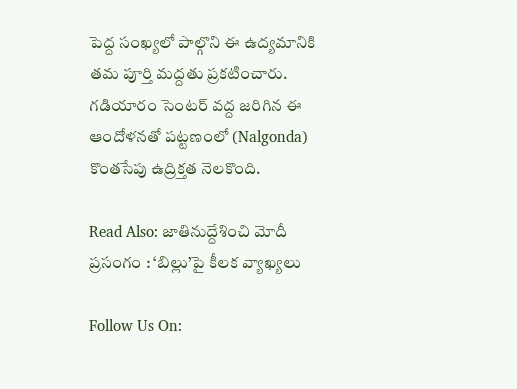పెద్ద సంఖ్యలో పాల్గొని ఈ ఉద్యమానికి తమ పూర్తి మద్దతు ప్రకటించారు. గడియారం సెంటర్ వద్ద జరిగిన ఈ ఆందోళనతో పట్టణంలో (Nalgonda) కొంతసేపు ఉద్రిక్తత నెలకొంది.

Read Also: జాతినుద్దేశించి మోదీ ప్రసంగం : ‘బిల్లు’పై కీలక వ్యాఖ్యలు

Follow Us On: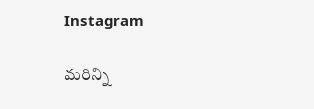Instagram

మ‌రిన్ని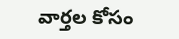వార్త‌ల కోసం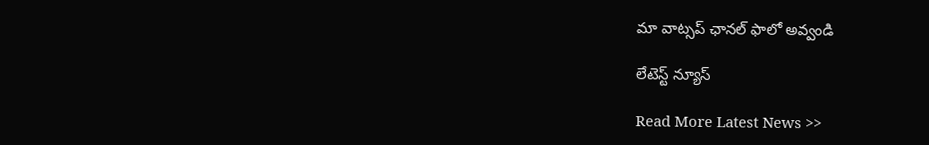మా వాట్స‌ప్ ఛాన‌ల్ ఫాలో అవ్వండి

లేటెస్ట్ న్యూస్‌

Read More Latest News >>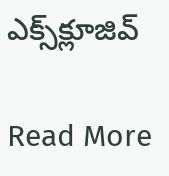ఎక్స్‌క్లూజివ్‌

Read More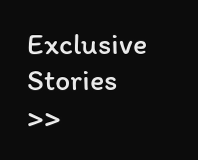Exclusive Stories >>